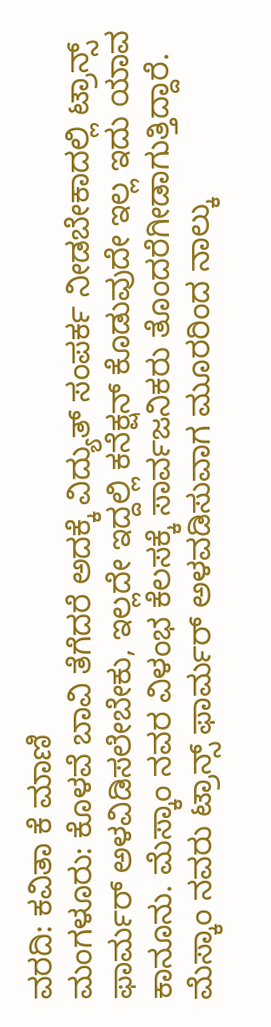ವರದಿ: ಕವಿತಾ ಕೆ ಮಾಣಿ
ಮಂಗಳೂರು: ಕೊಳವೆ ಬಾವಿ ತೆಗೆದರೆ ಅದಕ್ಕೆ ವಿದ್ಯುತ್ ಸಂಪರ್ಕ ನೀಡಬೇಕಾದಲ್ಲಿ ಟ್ರಾನ್ಸ್ ಫಾರ್ಮರ್ ಅಳವಿಡಿಸಲೇಬೇಕು, ಇಲ್ಲದೇ ಇದ್ದಲ್ಲಿ ಕನೆಕ್ಷನ್ ಕೊಡುವುದೇ ಇಲ್ಲ ಇದು ಯಾವ ಕಾನೂನು. ಮೆಸ್ಕಾಂ ನವರ ವಿಳಂಭ ಕೆಲಸಕ್ಕೆ ಸಾರ್ವಜನಿಕರು ತೊಂದರೆಗೀಡಾಗುತ್ತಿದ್ದಾರೆ.
ಮೆಸ್ಕಾಂ ನವರು ಟ್ರಾನ್ಸ್ ಫಾರ್ಮರ್ ಅಳವಡಿಸುವಾಗ ಮೂರರಿಂದ ನಾಲ್ಕು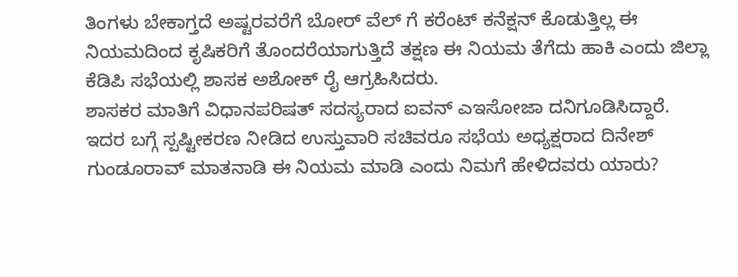ತಿಂಗಳು ಬೇಕಾಗ್ತದೆ ಅಷ್ಟರವರೆಗೆ ಬೋರ್ ವೆಲ್ ಗೆ ಕರೆಂಟ್ ಕನೆಕ್ಷನ್ ಕೊಡುತ್ತಿಲ್ಲ ಈ ನಿಯಮದಿಂದ ಕೃಷಿಕರಿಗೆ ತೊಂದರೆಯಾಗುತ್ತಿದೆ ತಕ್ಷಣ ಈ ನಿಯಮ ತೆಗೆದು ಹಾಕಿ ಎಂದು ಜಿಲ್ಲಾ ಕೆಡಿಪಿ ಸಭೆಯಲ್ಲಿ ಶಾಸಕ ಅಶೋಕ್ ರೈ ಆಗ್ರಹಿಸಿದರು.
ಶಾಸಕರ ಮಾತಿಗೆ ವಿಧಾನಪರಿಷತ್ ಸದಸ್ಯರಾದ ಐವನ್ ಎಇಸೋಜಾ ದನಿಗೂಡಿಸಿದ್ದಾರೆ. ಇದರ ಬಗ್ಗೆ ಸ್ಪಷ್ಟೀಕರಣ ನೀಡಿದ ಉಸ್ತುವಾರಿ ಸಚಿವರೂ ಸಭೆಯ ಅಧ್ಯಕ್ಷರಾದ ದಿನೇಶ್ ಗುಂಡೂರಾವ್ ಮಾತನಾಡಿ ಈ ನಿಯಮ ಮಾಡಿ ಎಂದು ನಿಮಗೆ ಹೇಳಿದವರು ಯಾರು?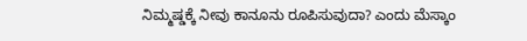ನಿಮ್ಮಷ್ಡಕ್ಕೆ ನೀವು ಕಾನೂನು ರೂಪಿಸುವುದಾ? ಎಂದು ಮೆಸ್ಕಾಂ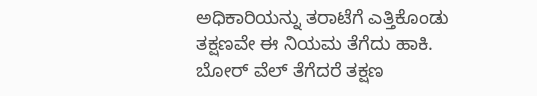ಅಧಿಕಾರಿಯನ್ನು ತರಾಟೆಗೆ ಎತ್ತಿಕೊಂಡು ತಕ್ಷಣವೇ ಈ ನಿಯಮ ತೆಗೆದು ಹಾಕಿ. ಬೋರ್ ವೆಲ್ ತೆಗೆದರೆ ತಕ್ಷಣ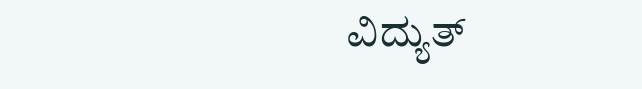ವಿದ್ಯುತ್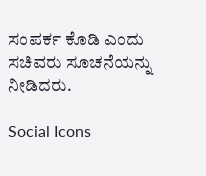ಸಂಪರ್ಕ ಕೊಡಿ ಎಂದು ಸಚಿವರು ಸೂಚನೆಯನ್ನು ನೀಡಿದರು.

Social Icons